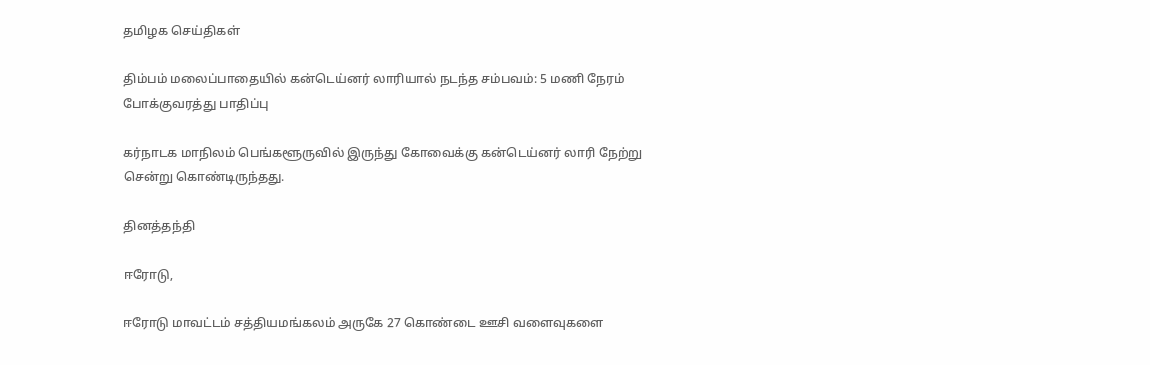தமிழக செய்திகள்

திம்பம் மலைப்பாதையில் கன்டெய்னர் லாரியால் நடந்த சம்பவம்: 5 மணி நேரம் போக்குவரத்து பாதிப்பு

கர்நாடக மாநிலம் பெங்களூருவில் இருந்து கோவைக்கு கன்டெய்னர் லாரி நேற்று சென்று கொண்டிருந்தது.

தினத்தந்தி

ஈரோடு,

ஈரோடு மாவட்டம் சத்தியமங்கலம் அருகே 27 கொண்டை ஊசி வளைவுகளை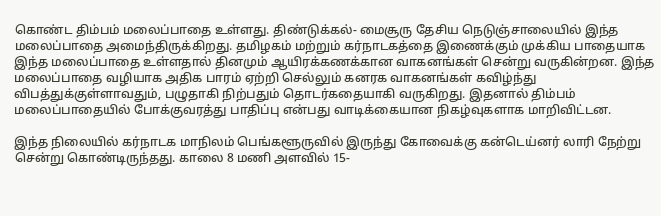கொண்ட திம்பம் மலைப்பாதை உள்ளது. திண்டுக்கல்- மைசூரு தேசிய நெடுஞ்சாலையில் இந்த மலைப்பாதை அமைந்திருக்கிறது. தமிழகம் மற்றும் கர்நாடகத்தை இணைக்கும் முக்கிய பாதையாக இந்த மலைப்பாதை உள்ளதால் தினமும் ஆயிரக்கணக்கான வாகனங்கள் சென்று வருகின்றன. இந்த மலைப்பாதை வழியாக அதிக பாரம் ஏற்றி செல்லும் கனரக வாகனங்கள் கவிழ்ந்து விபத்துக்குள்ளாவதும், பழுதாகி நிற்பதும் தொடர்கதையாகி வருகிறது. இதனால் திம்பம் மலைப்பாதையில் போக்குவரத்து பாதிப்பு என்பது வாடிக்கையான நிகழ்வுகளாக மாறிவிட்டன.

இந்த நிலையில் கர்நாடக மாநிலம் பெங்களூருவில் இருந்து கோவைக்கு கன்டெய்னர் லாரி நேற்று சென்று கொண்டிருந்தது. காலை 8 மணி அளவில் 15-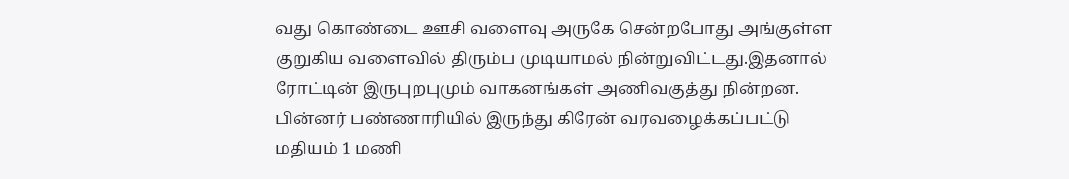வது கொண்டை ஊசி வளைவு அருகே சென்றபோது அங்குள்ள குறுகிய வளைவில் திரும்ப முடியாமல் நின்றுவிட்டது.இதனால் ரோட்டின் இருபுறபுமும் வாகனங்கள் அணிவகுத்து நின்றன. பின்னர் பண்ணாரியில் இருந்து கிரேன் வரவழைக்கப்பட்டு மதியம் 1 மணி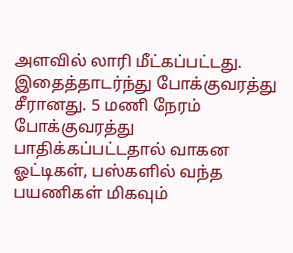அளவில் லாரி மீட்கப்பட்டது. இதைத்தாடர்ந்து போக்குவரத்து சீரானது. 5 மணி நேரம் போக்குவரத்து பாதிக்கப்பட்டதால் வாகன ஓட்டிகள், பஸ்களில் வந்த பயணிகள் மிகவும்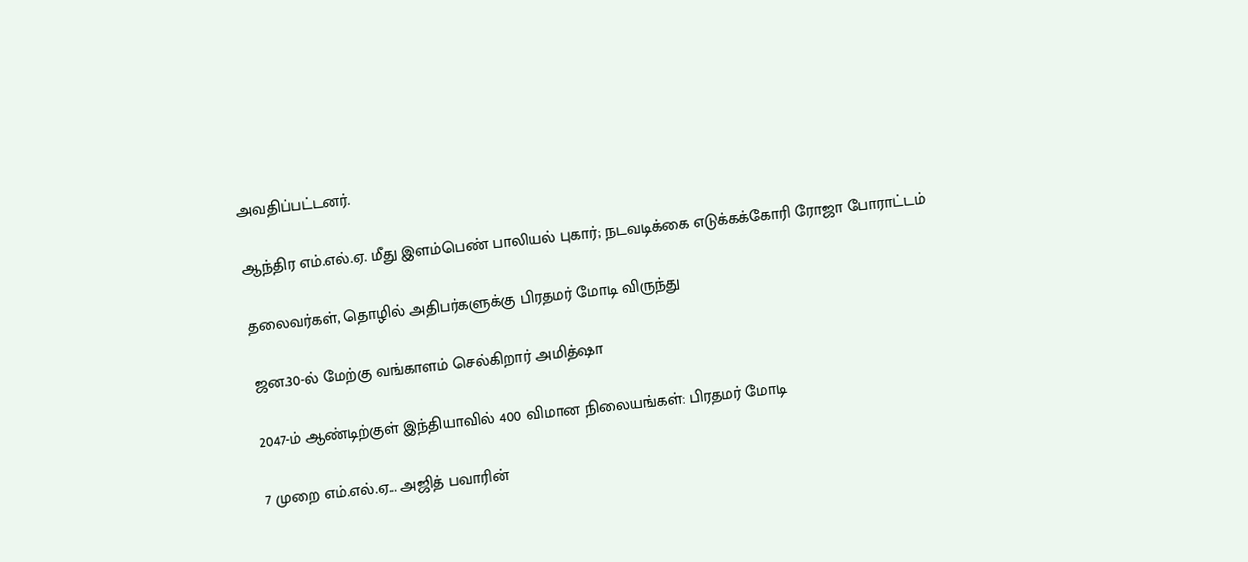அவதிப்பட்டனர்.

ஆந்திர எம்.எல்.ஏ. மீது இளம்பெண் பாலியல் புகார்; நடவடிக்கை எடுக்கக்கோரி ரோஜா போராட்டம்

தலைவர்கள், தொழில் அதிபர்களுக்கு பிரதமர் மோடி விருந்து

ஜன.30-ல் மேற்கு வங்காளம் செல்கிறார் அமித்ஷா

2047-ம் ஆண்டிற்குள் இந்தியாவில் 400 விமான நிலையங்கள்: பிரதமர் மோடி

7 முறை எம்.எல்.ஏ... அஜித் பவாரின்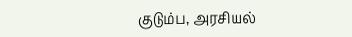குடும்ப, அரசியல்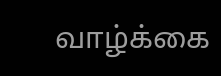வாழ்க்கை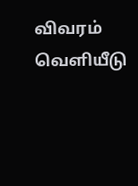விவரம் வெளியீடு